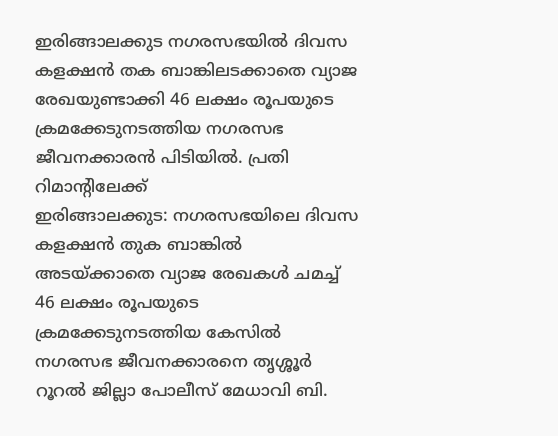ഇരിങ്ങാലക്കുട നഗരസഭയിൽ ദിവസ കളക്ഷൻ തക ബാങ്കിലടക്കാതെ വ്യാജ രേഖയുണ്ടാക്കി 46 ലക്ഷം രൂപയുടെ ക്രമക്കേടുനടത്തിയ നഗരസഭ ജീവനക്കാരൻ പിടിയിൽ. പ്രതി റിമാന്റിലേക്ക്
ഇരിങ്ങാലക്കുട: നഗരസഭയിലെ ദിവസ കളക്ഷൻ തുക ബാങ്കിൽ അടയ്ക്കാതെ വ്യാജ രേഖകൾ ചമച്ച് 46 ലക്ഷം രൂപയുടെ ക്രമക്കേടുനടത്തിയ കേസിൽ നഗരസഭ ജീവനക്കാരനെ തൃശ്ശൂർ റൂറൽ ജില്ലാ പോലീസ് മേധാവി ബി.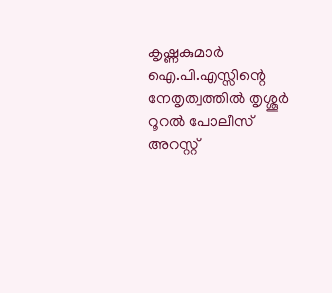കൃഷ്ണകുമാർ ഐ.പി.എസ്സിന്റെ നേതൃത്വത്തിൽ തൃശ്ശൂർ റൂറൽ പോലീസ് അറസ്റ്റ്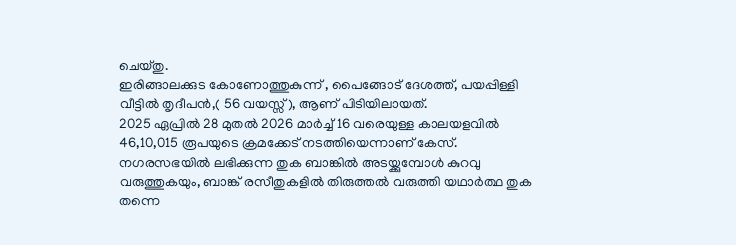ചെയ്തു.
ഇരിങ്ങാലക്കുട കോണോത്തുകുന്ന് , പൈങ്ങോട് ദേശത്ത്, പയപ്പിള്ളി വീട്ടിൽ തൃദീപൻ,( 56 വയസ്സ്), ആണ് പിടിയിലായത്.
2025 ഏപ്രിൽ 28 മുതൽ 2026 മാർച്ച് 16 വരെയുള്ള കാലയളവിൽ 46,10,015 രൂപയുടെ ക്രമക്കേട് നടത്തിയെന്നാണ് കേസ്. നഗരസഭയിൽ ലഭിക്കുന്ന തുക ബാങ്കിൽ അടയ്ക്കുമ്പോൾ കുറവു വരുത്തുകയും, ബാങ്ക് രസീതുകളിൽ തിരുത്തൽ വരുത്തി യഥാർത്ഥ തുക തന്നെ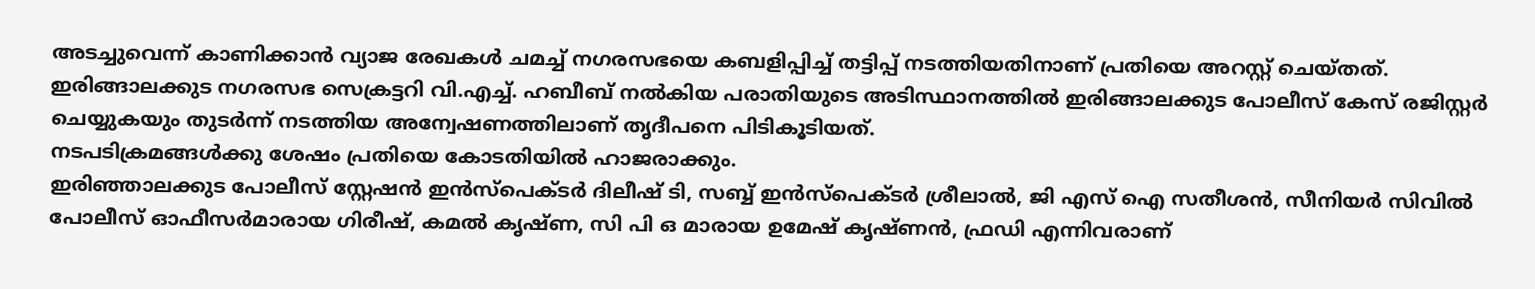അടച്ചുവെന്ന് കാണിക്കാൻ വ്യാജ രേഖകൾ ചമച്ച് നഗരസഭയെ കബളിപ്പിച്ച് തട്ടിപ്പ് നടത്തിയതിനാണ് പ്രതിയെ അറസ്റ്റ് ചെയ്തത്.
ഇരിങ്ങാലക്കുട നഗരസഭ സെക്രട്ടറി വി.എച്ച്. ഹബീബ് നൽകിയ പരാതിയുടെ അടിസ്ഥാനത്തിൽ ഇരിങ്ങാലക്കുട പോലീസ് കേസ് രജിസ്റ്റർ ചെയ്യുകയും തുടർന്ന് നടത്തിയ അന്വേഷണത്തിലാണ് തൃദീപനെ പിടികൂടിയത്.
നടപടിക്രമങ്ങൾക്കു ശേഷം പ്രതിയെ കോടതിയിൽ ഹാജരാക്കും.
ഇരിഞ്ഞാലക്കുട പോലീസ് സ്റ്റേഷൻ ഇൻസ്പെക്ടർ ദിലീഷ് ടി, സബ്ബ് ഇൻസ്പെക്ടർ ശ്രീലാൽ, ജി എസ് ഐ സതീശൻ, സീനിയർ സിവിൽ പോലീസ് ഓഫീസർമാരായ ഗിരീഷ്, കമൽ കൃഷ്ണ, സി പി ഒ മാരായ ഉമേഷ് കൃഷ്ണൻ, ഫ്രഡി എന്നിവരാണ്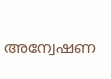അന്വേഷണ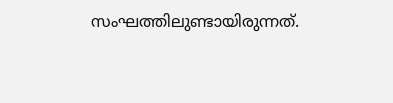സംഘത്തിലുണ്ടായിരുന്നത്.